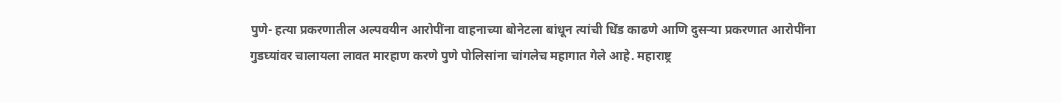पुणे- हत्या प्रकरणातील अल्पवयीन आरोपींना वाहनाच्या बोनेटला बांधून त्यांची धिंड काढणे आणि दुसऱ्या प्रकरणात आरोपींना गुडघ्यांवर चालायला लावत मारहाण करणे पुणे पोलिसांना चांगलेच महागात गेले आहे. महाराष्ट्र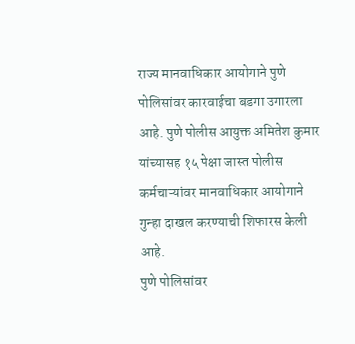राज्य मानवाधिकार आयोगाने पुणे पोलिसांवर कारवाईचा बडगा उगारला आहे. पुणे पोलीस आयुक्त अमितेश कुमार यांच्यासह १५ पेक्षा जास्त पोलीस कर्मचाऱ्यांवर मानवाधिकार आयोगाने गुन्हा दाखल करण्याची शिफारस केली आहे.
पुणे पोलिसांवर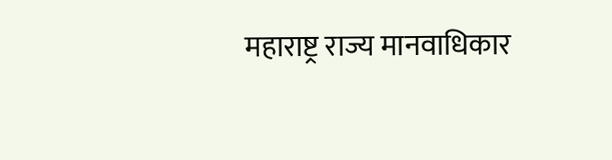महाराष्ट्र राज्य मानवाधिकार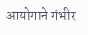आयोगाने गंभीर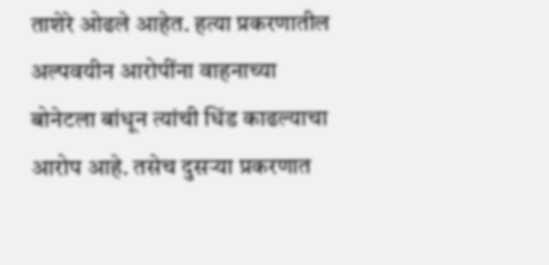ताशेरे ओढले आहेत. हत्या प्रकरणातील अल्पवयीन आरोपींना वाहनाच्या बोनेटला बांधून त्यांची धिंड काढल्याचा आरोप आहे. तसेच दुसऱ्या प्रकरणात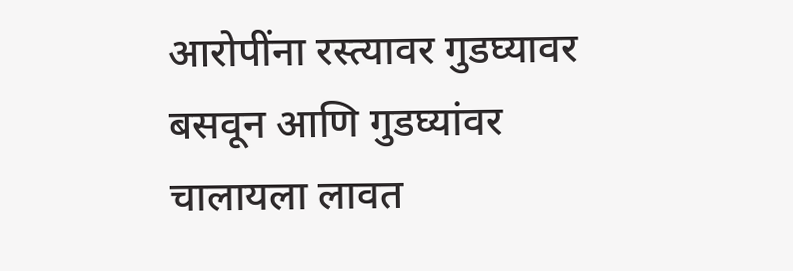आरोपींना रस्त्यावर गुडघ्यावर बसवून आणि गुडघ्यांवर चालायला लावत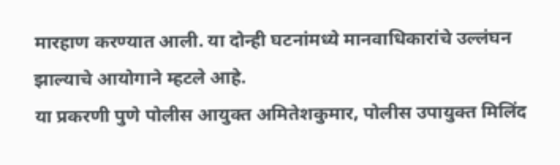मारहाण करण्यात आली. या दोन्ही घटनांमध्ये मानवाधिकारांचे उल्लंघन झाल्याचे आयोगाने म्हटले आहे.
या प्रकरणी पुणे पोलीस आयुक्त अमितेशकुमार, पोलीस उपायुक्त मिलिंद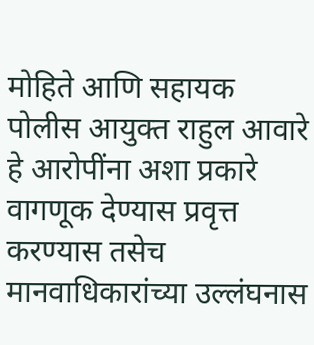मोहिते आणि सहायक पोलीस आयुक्त राहुल आवारे हे आरोपींना अशा प्रकारे वागणूक देण्यास प्रवृत्त करण्यास तसेच मानवाधिकारांच्या उल्लंघनास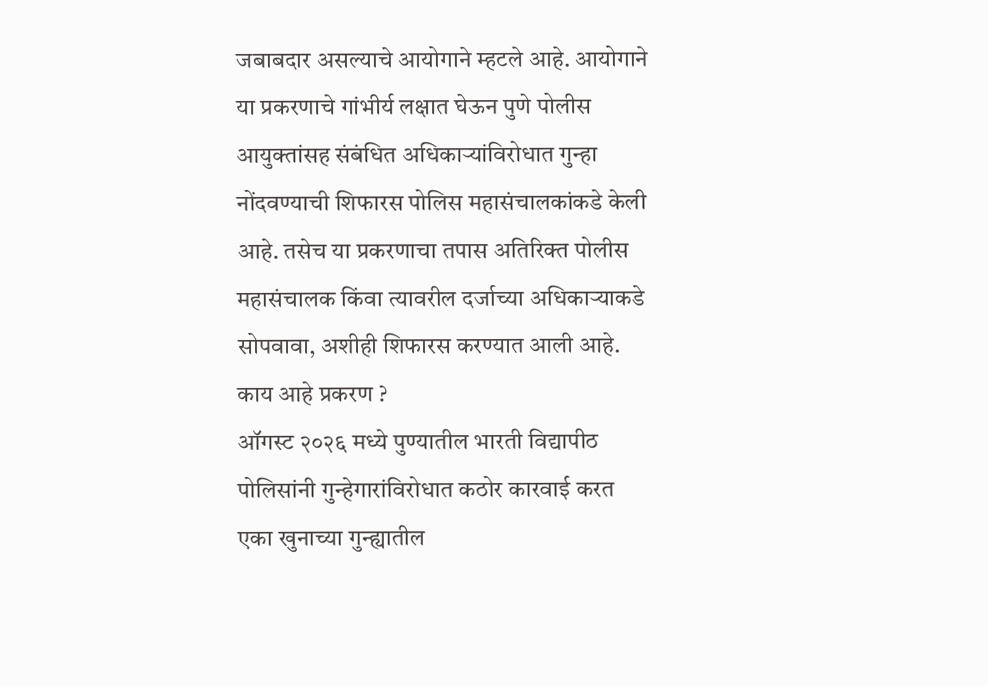जबाबदार असल्याचे आयोगाने म्हटले आहे. आयोगाने या प्रकरणाचे गांभीर्य लक्षात घेऊन पुणे पोलीस आयुक्तांसह संबंधित अधिकाऱ्यांविरोधात गुन्हा नोंदवण्याची शिफारस पोलिस महासंचालकांकडे केली आहे. तसेच या प्रकरणाचा तपास अतिरिक्त पोलीस महासंचालक किंवा त्यावरील दर्जाच्या अधिकाऱ्याकडे सोपवावा, अशीही शिफारस करण्यात आली आहे.
काय आहे प्रकरण ?
ऑगस्ट २०२६ मध्ये पुण्यातील भारती विद्यापीठ पोलिसांनी गुन्हेगारांविरोधात कठोर कारवाई करत एका खुनाच्या गुन्ह्यातील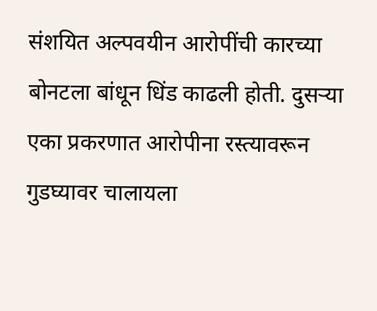संशयित अल्पवयीन आरोपींची कारच्या बोनटला बांधून धिंड काढली होती. दुसऱ्या एका प्रकरणात आरोपीना रस्त्यावरून गुडघ्यावर चालायला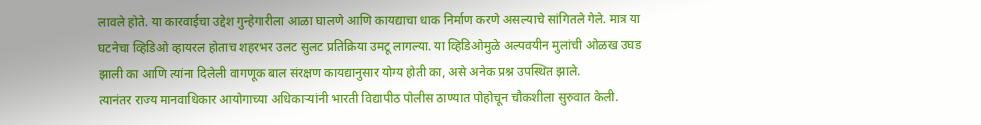लावले होते. या कारवाईचा उद्देश गुन्हेगारीला आळा घालणे आणि कायद्याचा धाक निर्माण करणे असल्याचे सांगितले गेले. मात्र या घटनेचा व्हिडिओ व्हायरल होताच शहरभर उलट सुलट प्रतिक्रिया उमटू लागल्या. या व्हिडिओमुळे अल्पवयीन मुलांची ओळख उघड झाली का आणि त्यांना दिलेली वागणूक बाल संरक्षण कायद्यानुसार योग्य होती का, असे अनेक प्रश्न उपस्थित झाले.
त्यानंतर राज्य मानवाधिकार आयोगाच्या अधिकाऱ्यांनी भारती विद्यापीठ पोलीस ठाण्यात पोहोचून चौकशीला सुरुवात केली.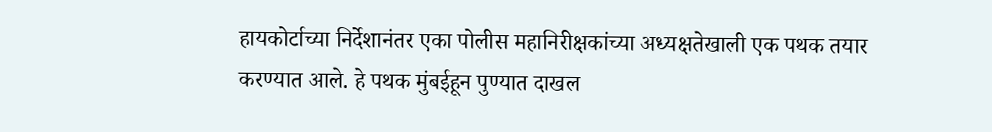हायकोर्टाच्या निर्देशानंतर एका पोलीस महानिरीक्षकांच्या अध्यक्षतेखाली एक पथक तयार करण्यात आले. हे पथक मुंबईहून पुण्यात दाखल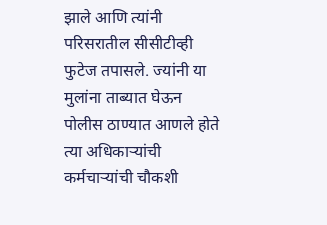झाले आणि त्यांनी परिसरातील सीसीटीव्ही फुटेज तपासले. ज्यांनी या मुलांना ताब्यात घेऊन पोलीस ठाण्यात आणले होते त्या अधिकाऱ्यांची कर्मचाऱ्यांची चौकशी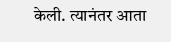केली. त्यानंतर आता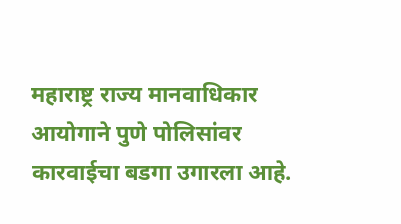महाराष्ट्र राज्य मानवाधिकार आयोगाने पुणे पोलिसांवर कारवाईचा बडगा उगारला आहे.